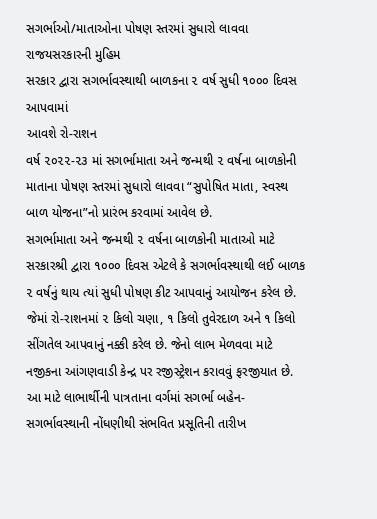સગર્ભાઓ/માતાઓના પોષણ સ્તરમાં સુધારો લાવવા રાજયસરકારની મુહિમ
સરકાર દ્વારા સગર્ભાવસ્થાથી બાળકના ૨ વર્ષ સુધી ૧૦૦૦ દિવસ આપવામાં
આવશે રો-રાશન
વર્ષ ૨૦૨૨-૨૩ માં સગર્ભામાતા અને જન્મથી ૨ વર્ષના બાળકોની માતાના પોષણ સ્તરમાં સુધારો લાવવા “સુપોષિત માતા, સ્વસ્થ બાળ યોજના”નો પ્રારંભ કરવામાં આવેલ છે.
સગર્ભામાતા અને જન્મથી ૨ વર્ષના બાળકોની માતાઓ માટે સરકારશ્રી દ્વારા ૧૦૦૦ દિવસ એટલે કે સગર્ભાવસ્થાથી લઈ બાળક ૨ વર્ષનું થાય ત્યાં સુધી પોષણ કીટ આપવાનું આયોજન કરેલ છે. જેમાં રો-રાશનમાં ૨ કિલો ચણા, ૧ કિલો તુવેરદાળ અને ૧ કિલો સીંગતેલ આપવાનું નક્કી કરેલ છે. જેનો લાભ મેળવવા માટે નજીકના આંગણવાડી કેન્દ્ર પર રજીસ્ટ્રેશન કરાવવું ફરજીયાત છે.
આ માટે લાભાર્થીની પાત્રતાના વર્ગમાં સગર્ભા બહેન-સગર્ભાવસ્થાની નોંધણીથી સંભવિત પ્રસૂતિની તારીખ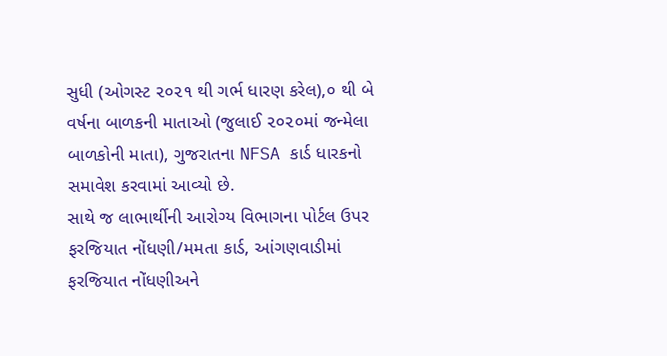સુધી (ઓગસ્ટ ૨૦૨૧ થી ગર્ભ ધારણ કરેલ),૦ થી બે વર્ષના બાળકની માતાઓ (જુલાઈ ૨૦૨૦માં જન્મેલા બાળકોની માતા), ગુજરાતના NFSA કાર્ડ ધારકનો સમાવેશ કરવામાં આવ્યો છે.
સાથે જ લાભાર્થીની આરોગ્ય વિભાગના પોર્ટલ ઉપર ફરજિયાત નોંધણી/મમતા કાર્ડ, આંગણવાડીમાં ફરજિયાત નોંધણીઅને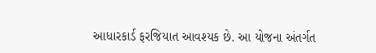આધારકાર્ડ ફરજિયાત આવશ્યક છે. આ યોજના અંતર્ગત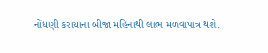નોંધણી કરાયાના બીજા મહિનાથી લાભ મળવાપાત્ર થશે.